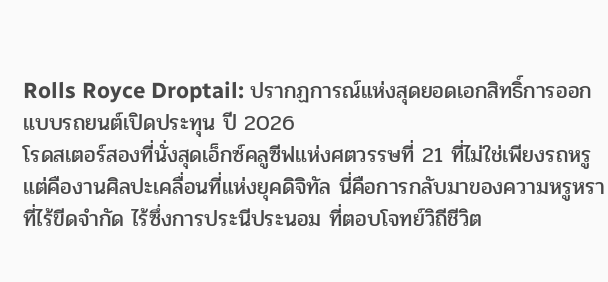Rolls Royce Droptail: ปรากฏการณ์แห่งสุดยอดเอกสิทธิ์การออกแบบรถยนต์เปิดประทุน ปี 2026
โรดสเตอร์สองที่นั่งสุดเอ็กซ์คลูซีฟแห่งศตวรรษที่ 21 ที่ไม่ใช่เพียงรถหรู แต่คืองานศิลปะเคลื่อนที่แห่งยุคดิจิทัล นี่คือการกลับมาของความหรูหราที่ไร้ขีดจำกัด ไร้ซึ่งการประนีประนอม ที่ตอบโจทย์วิถีชีวิต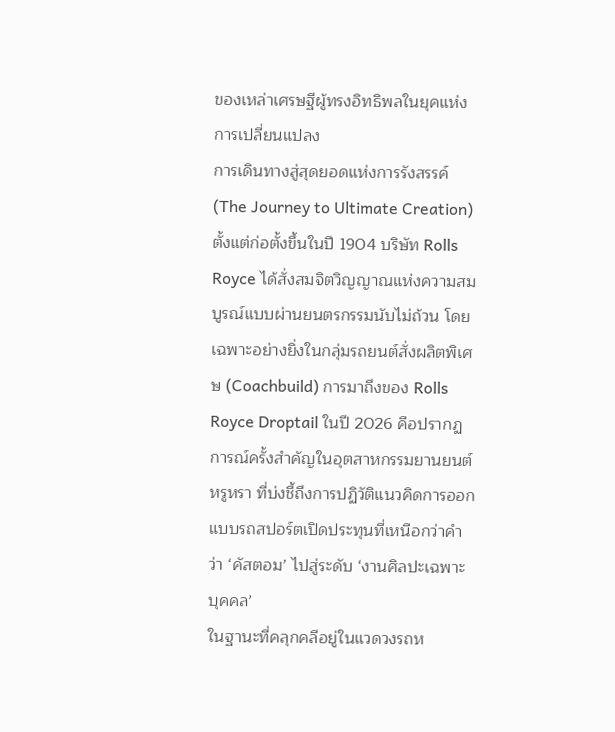ของเหล่าเศรษฐีผู้ทรงอิทธิพลในยุคแห่งการเปลี่ยนแปลง
การเดินทางสู่สุดยอดแห่งการรังสรรค์ (The Journey to Ultimate Creation)
ตั้งแต่ก่อตั้งขึ้นในปี 1904 บริษัท Rolls Royce ได้สั่งสมจิตวิญญาณแห่งความสมบูรณ์แบบผ่านยนตรกรรมนับไม่ถ้วน โดยเฉพาะอย่างยิ่งในกลุ่มรถยนต์สั่งผลิตพิเศษ (Coachbuild) การมาถึงของ Rolls Royce Droptail ในปี 2026 คือปรากฏการณ์ครั้งสำคัญในอุตสาหกรรมยานยนต์หรูหรา ที่บ่งชี้ถึงการปฏิวัติแนวคิดการออกแบบรถสปอร์ตเปิดประทุนที่เหนือกว่าคำว่า ‘คัสตอม’ ไปสู่ระดับ ‘งานศิลปะเฉพาะบุคคล’
ในฐานะที่คลุกคลีอยู่ในแวดวงรถห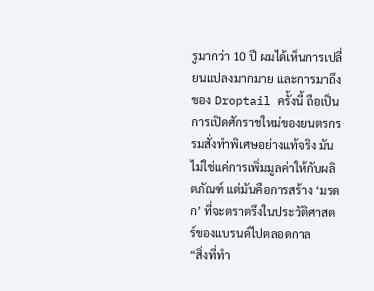รูมากว่า 10 ปี ผมได้เห็นการเปลี่ยนแปลงมากมาย และการมาถึงของ Droptail ครั้งนี้ ถือเป็นการเปิดศักราชใหม่ของยนตรกรรมสั่งทำพิเศษอย่างแท้จริง มันไม่ใช่แค่การเพิ่มมูลค่าให้กับผลิตภัณฑ์ แต่มันคือการสร้าง ‘มรดก’ ที่จะตราตรึงในประวัติศาสตร์ของแบรนด์ไปตลอดกาล
“สิ่งที่ทำ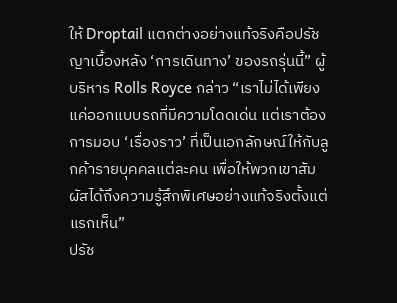ให้ Droptail แตกต่างอย่างแท้จริงคือปรัชญาเบื้องหลัง ‘การเดินทาง’ ของรถรุ่นนี้” ผู้บริหาร Rolls Royce กล่าว “เราไม่ได้เพียงแค่ออกแบบรถที่มีความโดดเด่น แต่เราต้องการมอบ ‘เรื่องราว’ ที่เป็นเอกลักษณ์ให้กับลูกค้ารายบุคคลแต่ละคน เพื่อให้พวกเขาสัมผัสได้ถึงความรู้สึกพิเศษอย่างแท้จริงตั้งแต่แรกเห็น”
ปรัช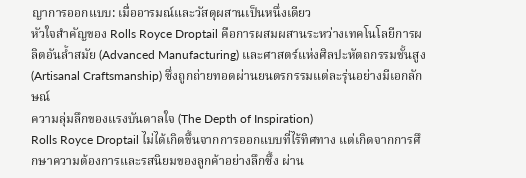ญาการออกแบบ: เมื่ออารมณ์และวัสดุผสานเป็นหนึ่งเดียว
หัวใจสำคัญของ Rolls Royce Droptail คือการผสมผสานระหว่างเทคโนโลยีการผลิตอันล้ำสมัย (Advanced Manufacturing) และศาสตร์แห่งศิลปะหัตถกรรมชั้นสูง (Artisanal Craftsmanship) ซึ่งถูกถ่ายทอดผ่านยนตรกรรมแต่ละรุ่นอย่างมีเอกลักษณ์
ความลุ่มลึกของแรงบันดาลใจ (The Depth of Inspiration)
Rolls Royce Droptail ไม่ได้เกิดขึ้นจากการออกแบบที่ไร้ทิศทาง แต่เกิดจากการศึกษาความต้องการและรสนิยมของลูกค้าอย่างลึกซึ้ง ผ่าน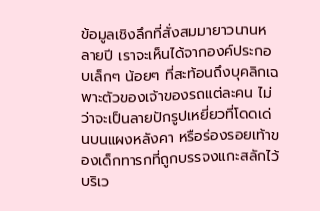ข้อมูลเชิงลึกที่สั่งสมมายาวนานหลายปี เราจะเห็นได้จากองค์ประกอบเล็กๆ น้อยๆ ที่สะท้อนถึงบุคลิกเฉพาะตัวของเจ้าของรถแต่ละคน ไม่ว่าจะเป็นลายปักรูปเหยี่ยวที่โดดเด่นบนแผงหลังคา หรือร่องรอยเท้าของเด็กทารกที่ถูกบรรจงแกะสลักไว้บริเว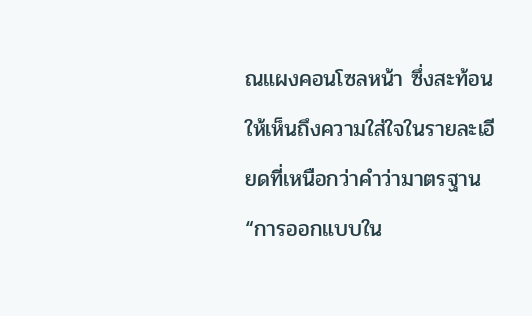ณแผงคอนโซลหน้า ซึ่งสะท้อนให้เห็นถึงความใส่ใจในรายละเอียดที่เหนือกว่าคำว่ามาตรฐาน
“การออกแบบใน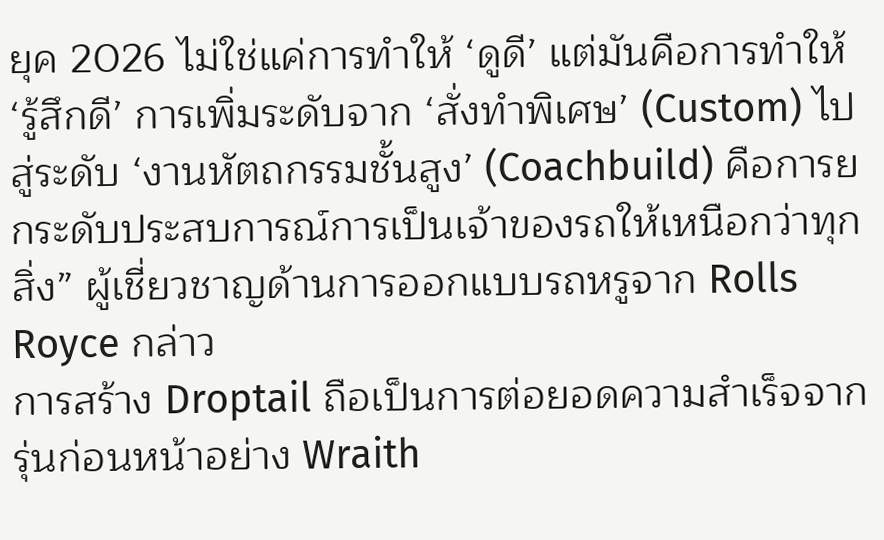ยุค 2026 ไม่ใช่แค่การทำให้ ‘ดูดี’ แต่มันคือการทำให้ ‘รู้สึกดี’ การเพิ่มระดับจาก ‘สั่งทำพิเศษ’ (Custom) ไปสู่ระดับ ‘งานหัตถกรรมชั้นสูง’ (Coachbuild) คือการยกระดับประสบการณ์การเป็นเจ้าของรถให้เหนือกว่าทุกสิ่ง” ผู้เชี่ยวชาญด้านการออกแบบรถหรูจาก Rolls Royce กล่าว
การสร้าง Droptail ถือเป็นการต่อยอดความสำเร็จจากรุ่นก่อนหน้าอย่าง Wraith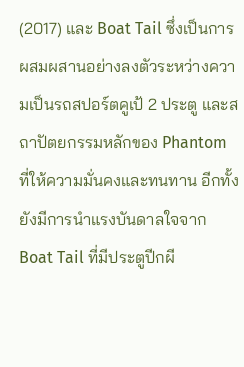(2017) และ Boat Tail ซึ่งเป็นการผสมผสานอย่างลงตัวระหว่างความเป็นรถสปอร์ตคูเป้ 2 ประตู และสถาปัตยกรรมหลักของ Phantom ที่ให้ความมั่นคงและทนทาน อีกทั้งยังมีการนำแรงบันดาลใจจาก Boat Tail ที่มีประตูปีกผี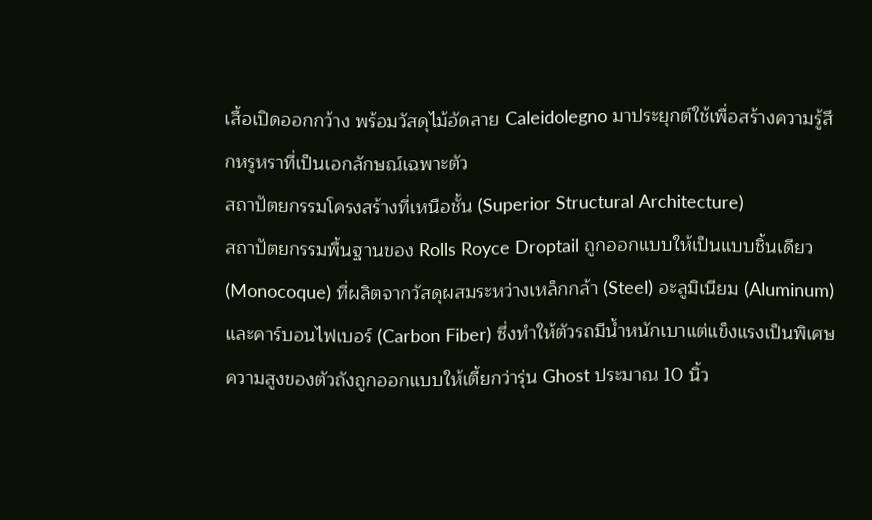เสื้อเปิดออกกว้าง พร้อมวัสดุไม้อัดลาย Caleidolegno มาประยุกต์ใช้เพื่อสร้างความรู้สึกหรูหราที่เป็นเอกลักษณ์เฉพาะตัว
สถาปัตยกรรมโครงสร้างที่เหนือชั้น (Superior Structural Architecture)
สถาปัตยกรรมพื้นฐานของ Rolls Royce Droptail ถูกออกแบบให้เป็นแบบชิ้นเดียว (Monocoque) ที่ผลิตจากวัสดุผสมระหว่างเหล็กกล้า (Steel) อะลูมิเนียม (Aluminum) และคาร์บอนไฟเบอร์ (Carbon Fiber) ซึ่งทำให้ตัวรถมีน้ำหนักเบาแต่แข็งแรงเป็นพิเศษ
ความสูงของตัวถังถูกออกแบบให้เตี้ยกว่ารุ่น Ghost ประมาณ 10 นิ้ว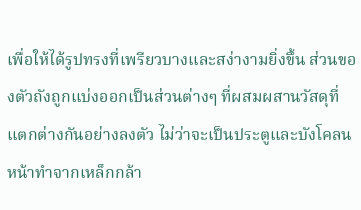เพื่อให้ได้รูปทรงที่เพรียวบางและสง่างามยิ่งขึ้น ส่วนของตัวถังถูกแบ่งออกเป็นส่วนต่างๆ ที่ผสมผสานวัสดุที่แตกต่างกันอย่างลงตัว ไม่ว่าจะเป็นประตูและบังโคลนหน้าทำจากเหล็กกล้า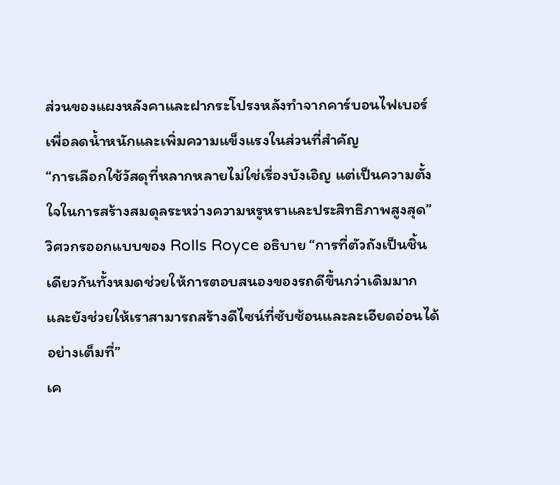ส่วนของแผงหลังคาและฝากระโปรงหลังทำจากคาร์บอนไฟเบอร์ เพื่อลดน้ำหนักและเพิ่มความแข็งแรงในส่วนที่สำคัญ
“การเลือกใช้วัสดุที่หลากหลายไม่ใช่เรื่องบังเอิญ แต่เป็นความตั้งใจในการสร้างสมดุลระหว่างความหรูหราและประสิทธิภาพสูงสุด” วิศวกรออกแบบของ Rolls Royce อธิบาย “การที่ตัวถังเป็นชิ้นเดียวกันทั้งหมดช่วยให้การตอบสนองของรถดีขึ้นกว่าเดิมมาก และยังช่วยให้เราสามารถสร้างดีไซน์ที่ซับซ้อนและละเอียดอ่อนได้อย่างเต็มที่”
เค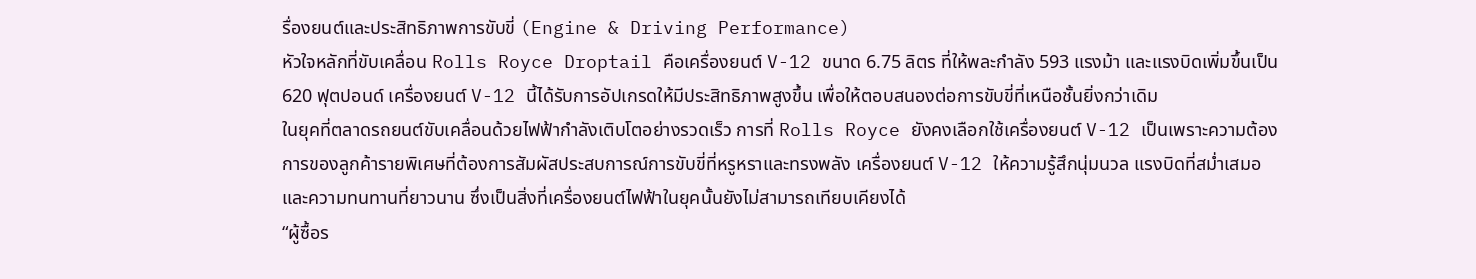รื่องยนต์และประสิทธิภาพการขับขี่ (Engine & Driving Performance)
หัวใจหลักที่ขับเคลื่อน Rolls Royce Droptail คือเครื่องยนต์ V-12 ขนาด 6.75 ลิตร ที่ให้พละกำลัง 593 แรงม้า และแรงบิดเพิ่มขึ้นเป็น 620 ฟุตปอนด์ เครื่องยนต์ V-12 นี้ได้รับการอัปเกรดให้มีประสิทธิภาพสูงขึ้น เพื่อให้ตอบสนองต่อการขับขี่ที่เหนือชั้นยิ่งกว่าเดิม
ในยุคที่ตลาดรถยนต์ขับเคลื่อนด้วยไฟฟ้ากำลังเติบโตอย่างรวดเร็ว การที่ Rolls Royce ยังคงเลือกใช้เครื่องยนต์ V-12 เป็นเพราะความต้องการของลูกค้ารายพิเศษที่ต้องการสัมผัสประสบการณ์การขับขี่ที่หรูหราและทรงพลัง เครื่องยนต์ V-12 ให้ความรู้สึกนุ่มนวล แรงบิดที่สม่ำเสมอ และความทนทานที่ยาวนาน ซึ่งเป็นสิ่งที่เครื่องยนต์ไฟฟ้าในยุคนั้นยังไม่สามารถเทียบเคียงได้
“ผู้ซื้อร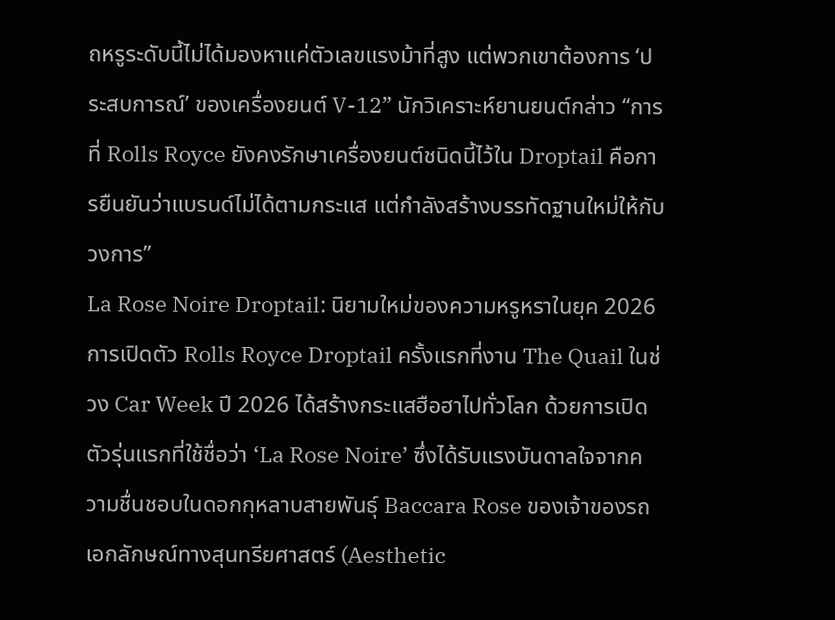ถหรูระดับนี้ไม่ได้มองหาแค่ตัวเลขแรงม้าที่สูง แต่พวกเขาต้องการ ‘ประสบการณ์’ ของเครื่องยนต์ V-12” นักวิเคราะห์ยานยนต์กล่าว “การที่ Rolls Royce ยังคงรักษาเครื่องยนต์ชนิดนี้ไว้ใน Droptail คือการยืนยันว่าแบรนด์ไม่ได้ตามกระแส แต่กำลังสร้างบรรทัดฐานใหม่ให้กับวงการ”
La Rose Noire Droptail: นิยามใหม่ของความหรูหราในยุค 2026
การเปิดตัว Rolls Royce Droptail ครั้งแรกที่งาน The Quail ในช่วง Car Week ปี 2026 ได้สร้างกระแสฮือฮาไปทั่วโลก ด้วยการเปิดตัวรุ่นแรกที่ใช้ชื่อว่า ‘La Rose Noire’ ซึ่งได้รับแรงบันดาลใจจากความชื่นชอบในดอกกุหลาบสายพันธุ์ Baccara Rose ของเจ้าของรถ
เอกลักษณ์ทางสุนทรียศาสตร์ (Aesthetic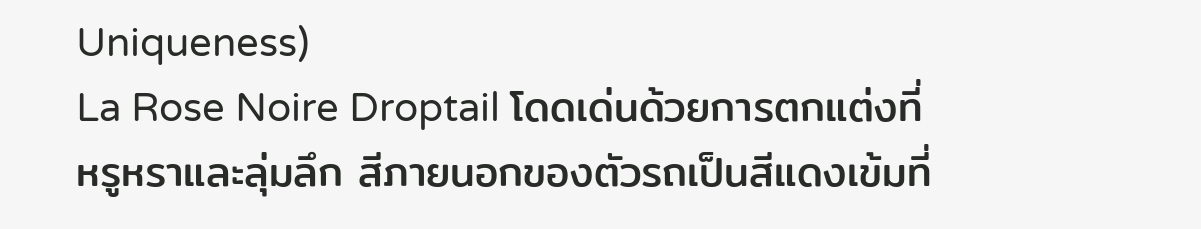Uniqueness)
La Rose Noire Droptail โดดเด่นด้วยการตกแต่งที่หรูหราและลุ่มลึก สีภายนอกของตัวรถเป็นสีแดงเข้มที่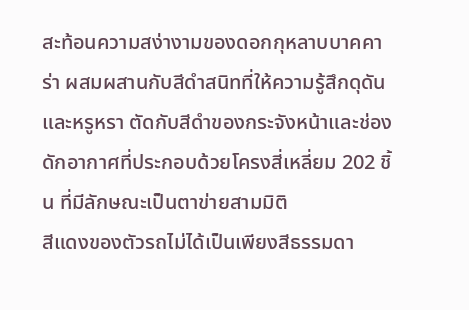สะท้อนความสง่างามของดอกกุหลาบบาคคาร่า ผสมผสานกับสีดำสนิทที่ให้ความรู้สึกดุดันและหรูหรา ตัดกับสีดำของกระจังหน้าและช่องดักอากาศที่ประกอบด้วยโครงสี่เหลี่ยม 202 ชิ้น ที่มีลักษณะเป็นตาข่ายสามมิติ
สีแดงของตัวรถไม่ได้เป็นเพียงสีธรรมดา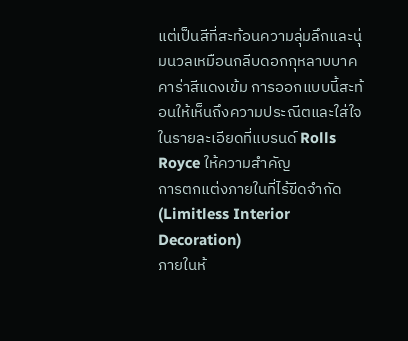แต่เป็นสีที่สะท้อนความลุ่มลึกและนุ่มนวลเหมือนกลีบดอกกุหลาบบาคคาร่าสีแดงเข้ม การออกแบบนี้สะท้อนให้เห็นถึงความประณีตและใส่ใจในรายละเอียดที่แบรนด์ Rolls Royce ให้ความสำคัญ
การตกแต่งภายในที่ไร้ขีดจำกัด (Limitless Interior Decoration)
ภายในห้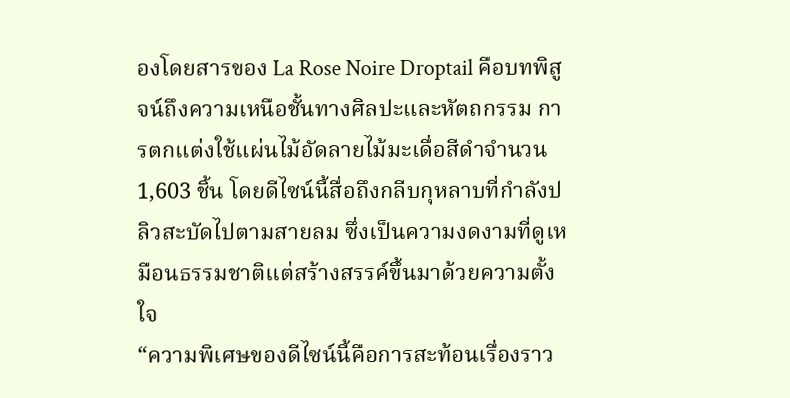องโดยสารของ La Rose Noire Droptail คือบทพิสูจน์ถึงความเหนือชั้นทางศิลปะและหัตถกรรม การตกแต่งใช้แผ่นไม้อัดลายไม้มะเดื่อสีดำจำนวน 1,603 ชิ้น โดยดีไซน์นี้สื่อถึงกลีบกุหลาบที่กำลังปลิวสะบัดไปตามสายลม ซึ่งเป็นความงดงามที่ดูเหมือนธรรมชาติแต่สร้างสรรค์ขึ้นมาด้วยความตั้งใจ
“ความพิเศษของดีไซน์นี้คือการสะท้อนเรื่องราว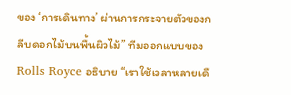ของ ‘การเดินทาง’ ผ่านการกระจายตัวของกลีบดอกไม้บนพื้นผิวไม้” ทีมออกแบบของ Rolls Royce อธิบาย “เราใช้เวลาหลายเดื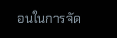อนในการจัด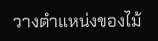วางตำแหน่งของไม้